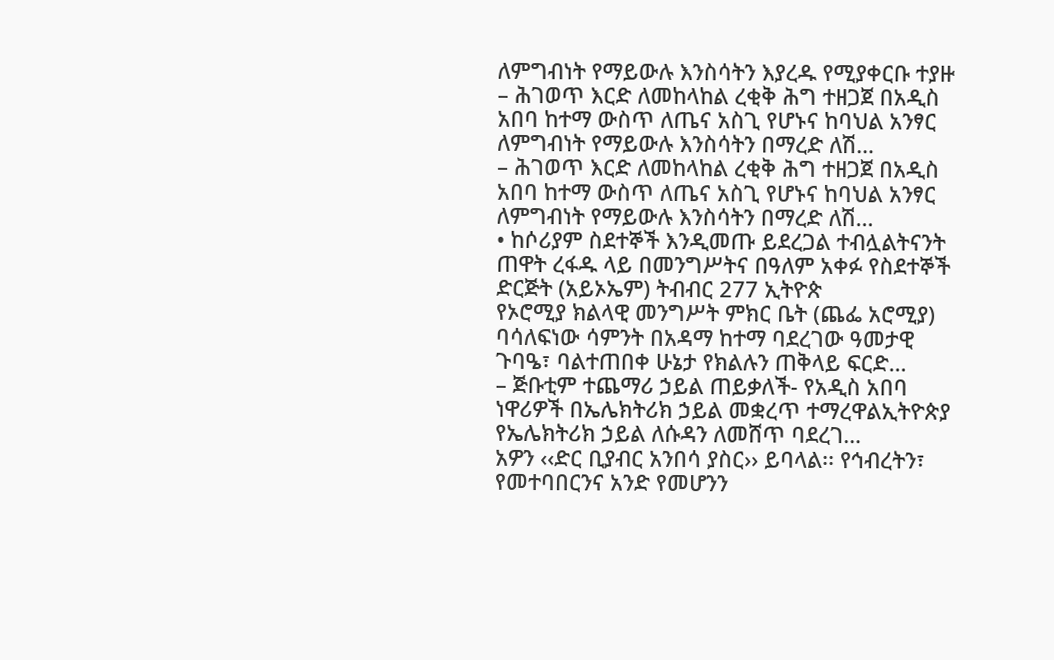ለምግብነት የማይውሉ እንስሳትን እያረዱ የሚያቀርቡ ተያዙ
– ሕገወጥ እርድ ለመከላከል ረቂቅ ሕግ ተዘጋጀ በአዲስ አበባ ከተማ ውስጥ ለጤና አስጊ የሆኑና ከባህል አንፃር ለምግብነት የማይውሉ እንስሳትን በማረድ ለሽ…
– ሕገወጥ እርድ ለመከላከል ረቂቅ ሕግ ተዘጋጀ በአዲስ አበባ ከተማ ውስጥ ለጤና አስጊ የሆኑና ከባህል አንፃር ለምግብነት የማይውሉ እንስሳትን በማረድ ለሽ…
• ከሶሪያም ስደተኞች እንዲመጡ ይደረጋል ተብሏልትናንት ጠዋት ረፋዱ ላይ በመንግሥትና በዓለም አቀፉ የስደተኞች ድርጅት (አይኦኤም) ትብብር 277 ኢትዮጵ
የኦሮሚያ ክልላዊ መንግሥት ምክር ቤት (ጨፌ አሮሚያ) ባሳለፍነው ሳምንት በአዳማ ከተማ ባደረገው ዓመታዊ ጉባዔ፣ ባልተጠበቀ ሁኔታ የክልሉን ጠቅላይ ፍርድ…
– ጅቡቲም ተጨማሪ ኃይል ጠይቃለች- የአዲስ አበባ ነዋሪዎች በኤሌክትሪክ ኃይል መቋረጥ ተማረዋልኢትዮጵያ የኤሌክትሪክ ኃይል ለሱዳን ለመሸጥ ባደረገ…
አዎን ‹‹ድር ቢያብር አንበሳ ያስር›› ይባላል፡፡ የኅብረትን፣ የመተባበርንና አንድ የመሆንን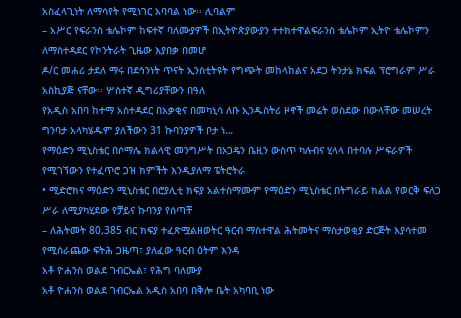አስፈላጊነት ለማሳየት የሚነገር አባባል ነው፡፡ ሊባልም
– አሥር የፍራንስ ቴሌኮም ከፍተኛ ባለሙያዎች በኢትዮጵያውያን ተተክተዋልፍራንስ ቴሌኮም ኢትዮ ቴሌኮምን ለማስተዳደር የኮንትራት ጊዜው እያበቃ በመሆ
ዶ/ር መሐሪ ታደለ ማሩ በደኅንነት ጥናት ኢንስቲትዩት የግጭት መከላከልና አደጋ ትንታኔ ክፍል ፕሮግራም ሥራ አስኪያጅ ናቸው፡፡ ሦስተኛ ዲግሪያቸውን በዓለ
የአዲስ አበባ ከተማ አስተዳደር በአቃቂና በመካኒሳ ለቡ ኢንዱስትሪ ዞኖች መሬት ወስደው በውላቸው መሠረት ግንባታ አላካሄዱም ያለችውን 31 ኩባንያዎች ቦታ ነ…
የማዕድን ሚኒስቴር በሶማሌ ክልላዊ መንግሥት በኦጋዴን ቤዚን ውስጥ ካሉብና ሂላላ በተባሉ ሥፍራዎች የሚገኘውን የተፈጥሮ ጋዝ ክምችት እንዲያለማ ፔትሮትራ
• ሚድሮክና ማዕድን ሚኒስቴር በሮያሊቲ ክፍያ አልተስማሙም የማዕድን ሚኒስቴር በትግራይ ክልል የወርቅ ፍለጋ ሥራ ለሚያካሂደው የቻይና ኩባንያ የሰጣቸ
– ለሕትመት 80,385 ብር ክፍያ ተፈጽሟልዘወትር ዓርብ ማስተዋል ሕትመትና ማስታወቂያ ድርጅት እያሳተመ የሚሰራጨው ፍትሕ ጋዜጣ፣ ያለፈው ዓርብ ዕትም እንዳ
አቶ ዮሐንስ ወልደ ገብርኤል፣ የሕግ ባለሙያ
አቶ ዮሐንስ ወልደ ገብርኤል አዲስ አበባ በቅሎ ቤት አካባቢ ነው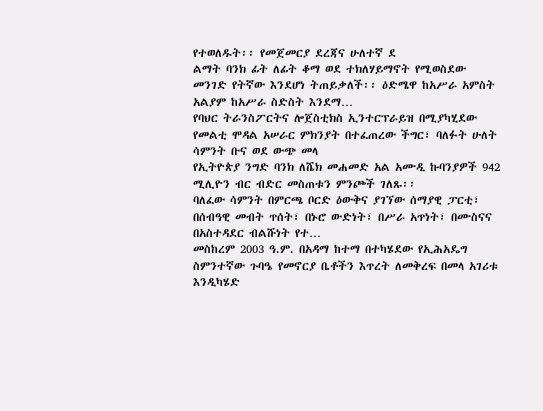የተወለዱት፡፡ የመጀመርያ ደረጃና ሁለተኛ ደ
ልማት ባንክ ፊት ለፊት ቆማ ወደ ተክለሃይማኖት የሚወስደው መንገድ የትኛው እንደሆነ ትጠይቃለች፡፡ ዕድሜዋ ከአሥራ አምስት አልያም ከአሥራ ስድስት እንደማ…
የባህር ትራንስፖርትና ሎጀስቲክስ ኢንተርፕራይዝ በሚያካሂደው የመልቲ ሞዳል አሠራር ምክንያት በተፈጠረው ችግር፣ ባለፉት ሁለት ሳምንት ቡና ወደ ውጭ መላ
የኢትዮጵያ ንግድ ባንክ ለሼክ መሐመድ አል አሙዲ ኩባንያዎች 942 ሚሊዮን ብር ብድር መስጠቱን ምንጮች ገለጹ፡፡
ባለፈው ሳምንት በምርጫ ቦርድ ዕውቅና ያገኘው ሰማያዊ ፓርቲ፣ በሰብዓዊ መብት ጥሰት፣ በኑሮ ውድነት፣ በሥራ አጥነት፣ በሙስናና በአስተዳደር ብልሹነት የተ…
መስከረም 2003 ዓ.ም. በአዳማ ከተማ በተካሄደው የኢሕአዴግ ስምንተኛው ጉባዔ የመኖርያ ቤቶችን እጥረት ለመቅረፍ በመላ አገሪቱ እንዲካሄድ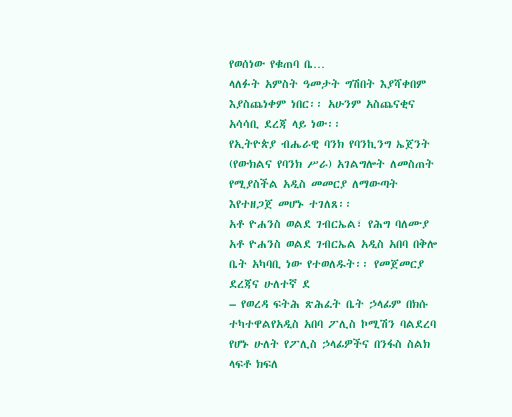የወሰነው የቁጠባ ቤ…
ላለፉት አምስት ዓመታት ግሽበት እያሻቀበም እያስጨነቀም ነበር፡፡ አሁንም አስጨናቂና አሳሳቢ ደረጃ ላይ ነው፡፡
የኢትዮጵያ ብሔራዊ ባንክ የባንኪንግ ኤጀንት (የውክልና የባንክ ሥራ) አገልግሎት ለመስጠት የሚያስችል አዲስ መመርያ ለማውጣት እየተዘጋጀ መሆኑ ተገለጸ፡፡
አቶ ዮሐንስ ወልደ ገብርኤል፣ የሕግ ባለሙያ
አቶ ዮሐንስ ወልደ ገብርኤል አዲስ አበባ በቅሎ ቤት አካባቢ ነው የተወለዱት፡፡ የመጀመርያ ደረጃና ሁለተኛ ደ
– የወረዳ ፍትሕ ጽሕፈት ቤት ኃላፊም በክሱ ተካተዋልየአዲስ አበባ ፖሊስ ኮሚሽን ባልደረባ የሆኑ ሁለት የፖሊስ ኃላፊዎችና በንፋስ ስልክ ላፍቶ ክፍለ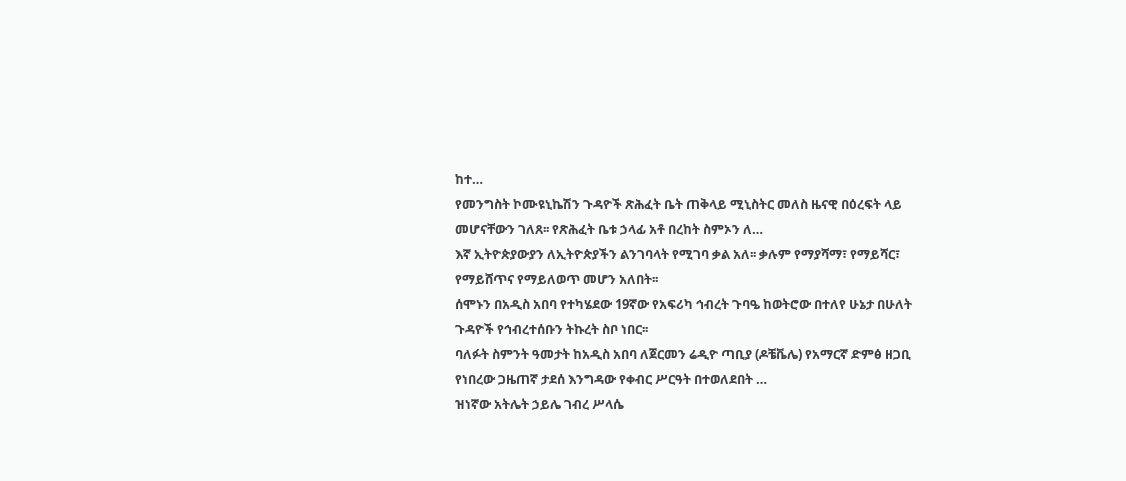ከተ…
የመንግስት ኮሙዩኒኬሽን ጉዳዮች ጽሕፈት ቤት ጠቅላይ ሚኒስትር መለስ ዜናዊ በዕረፍት ላይ መሆናቸውን ገለጸ፡፡ የጽሕፈት ቤቱ ኃላፊ አቶ በረከት ስምኦን ለ…
እኛ ኢትዮጵያውያን ለኢትዮጵያችን ልንገባላት የሚገባ ቃል አለ፡፡ ቃሉም የማያሻማ፣ የማይሻር፣ የማይሸጥና የማይለወጥ መሆን አለበት፡፡
ሰሞኑን በአዲስ አበባ የተካሄደው 19ኛው የአፍሪካ ኅብረት ጉባዔ ከወትሮው በተለየ ሁኔታ በሁለት ጉዳዮች የኅብረተሰቡን ትኩረት ስቦ ነበር፡፡
ባለፉት ስምንት ዓመታት ከአዲስ አበባ ለጀርመን ሬዲዮ ጣቢያ (ዶቼቬሌ) የአማርኛ ድምፅ ዘጋቢ የነበረው ጋዜጠኛ ታደሰ እንግዳው የቀብር ሥርዓት በተወለደበት …
ዝነኛው አትሌት ኃይሌ ገብረ ሥላሴ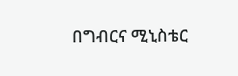በግብርና ሚኒስቴር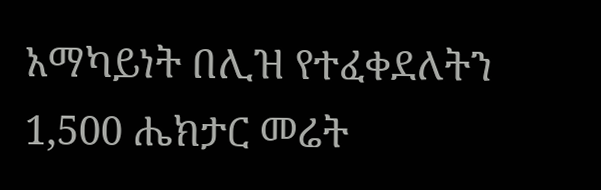አማካይነት በሊዝ የተፈቀደለትን 1,500 ሔክታር መሬት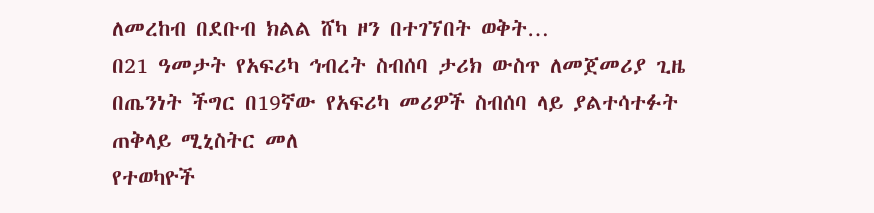ለመረከብ በደቡብ ክልል ሸካ ዞን በተገኘበት ወቅት…
በ21 ዓመታት የአፍሪካ ኅብረት ስብሰባ ታሪክ ውስጥ ለመጀመሪያ ጊዜ በጤንነት ችግር በ19ኛው የአፍሪካ መሪዎች ስብሰባ ላይ ያልተሳተፉት ጠቅላይ ሚኒስትር መለ
የተወካዮች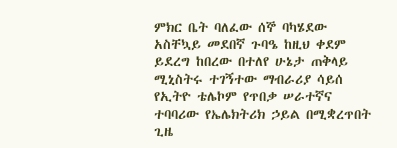ምክር ቤት ባለፈው ሰኞ ባካሄደው አስቸኳይ መደበኛ ጉባዔ ከዚህ ቀደም ይደረግ ከበረው በተለየ ሁኔታ ጠቅላይ ሚኒስትሩ ተገኝተው ማብራሪያ ሳይሰ
የኢትዮ ቴሌኮም የጥበቃ ሠራተኛና ተባባሪው የኤሌክትሪክ ኃይል በሚቋረጥበት ጊዜ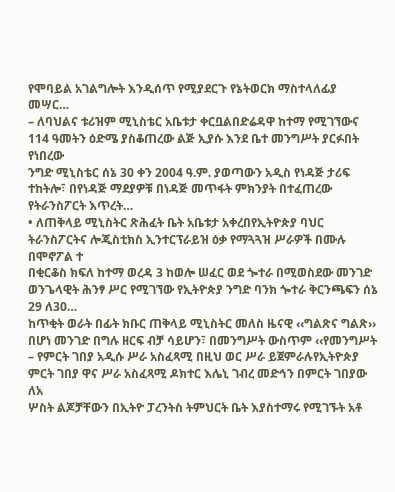የሞባይል አገልግሎት እንዲሰጥ የሚያደርጉ የኔትወርክ ማስተላለፊያ መሣር…
– ለባህልና ቱሪዝም ሚኒስቴር አቤቱታ ቀርቧልበድሬዳዋ ከተማ የሚገኘውና 114 ዓመትን ዕድሜ ያስቆጠረው ልጅ ኢያሱ እንደ ቤተ መንግሥት ያርፉበት የነበረው
ንግድ ሚኒስቴር ሰኔ 30 ቀን 2004 ዓ.ም. ያወጣውን አዲስ የነዳጅ ታሪፍ ተከትሎ፣ በየነዳጅ ማደያዎቹ በነዳጅ መጥፋት ምክንያት በተፈጠረው የትራንስፖርት እጥረት…
• ለጠቅላይ ሚኒስትር ጽሕፈት ቤት አቤቱታ አቀረበየኢትዮጵያ ባህር ትራንስፖርትና ሎጂስቲክስ ኢንተርፕራይዝ ዕቃ የማጓጓዝ ሥራዎች በሙሉ በሞኖፖል ተ
በቂርቆስ ክፍለ ከተማ ወረዳ 3 ከወሎ ሠፈር ወደ ጐተራ በሚወስደው መንገድ ወንጌላዊት ሕንፃ ሥር የሚገኘው የኢትዮጵያ ንግድ ባንክ ጐተራ ቅርንጫፍን ሰኔ 29 ለ30…
ከጥቂት ወራት በፊት ክቡር ጠቅላይ ሚኒስትር መለስ ዜናዊ ‹‹ግልጽና ግልጽ›› በሆነ መንገድ በግሉ ዘርፍ ብቻ ሳይሆን፣ በመንግሥት ውስጥም ‹‹የመንግሥት
– የምርት ገበያ አዲሱ ሥራ አስፈጻሚ በዚህ ወር ሥራ ይጀምራሉየኢትዮጵያ ምርት ገበያ ዋና ሥራ አስፈጻሚ ዶክተር እሌኒ ገብረ መድኅን በምርት ገበያው ለአ
ሦስት ልጆቻቸውን በኢትዮ ፓረንትስ ትምህርት ቤት እያስተማሩ የሚገኙት አቶ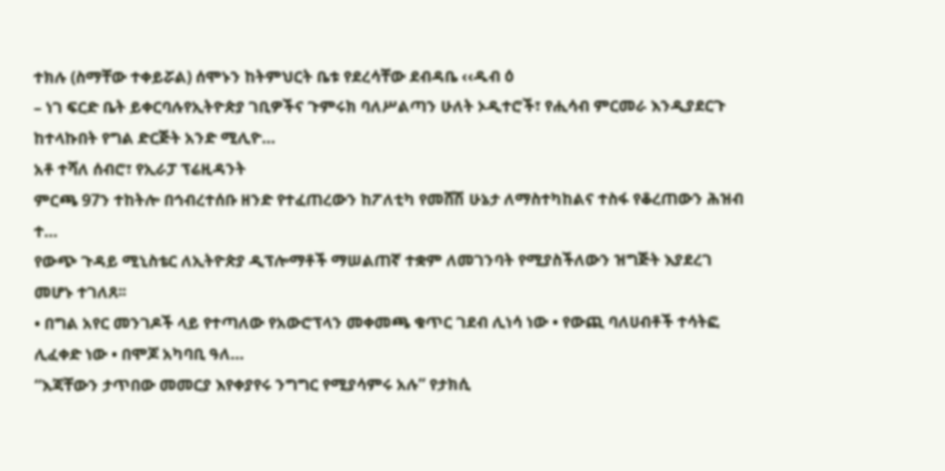ተክሉ (ስማቸው ተቀይሯል) ሰሞኑን ከትምህርት ቤቱ የደረሳቸው ደብዳቤ ‹‹ዱብ ዕ
– ነገ ፍርድ ቤት ይቀርባሉየኢትዮጵያ ገቢዎችና ጉምሩክ ባለሥልጣን ሁለት ኦዲተሮች፣ የሒሳብ ምርመራ እንዲያደርጉ ከተላኩበት የግል ድርጅት አንድ ሚሊዮ…
አቶ ተሻለ ሰብሮ፣ የኢራፓ ፕሬዚዳንት
ምርጫ 97ን ተከትሎ በኅብረተሰቡ ዘንድ የተፈጠረውን ከፖለቲካ የመሸሽ ሁኔታ ለማስተካከልና ተስፋ የቆረጠውን ሕዝብ ተ…
የውጭ ጉዳይ ሚኒስቴር ለኢትዮጵያ ዲፕሎማቶች ማሠልጠኛ ተቋም ለመገንባት የሚያስችለውን ዝግጅት እያደረገ መሆኑ ተገለጸ፡፡
• በግል አየር መንገዶች ላይ የተጣለው የአውሮፕላን መቀመጫ ቁጥር ገደብ ሊነሳ ነው • የውጪ ባለሀብቶች ተሳትፎ ሊፈቀድ ነው • በሞጆ አካባቢ ዓለ…
“እጃቸውን ታጥበው መመርያ እየቀያየሩ ንግግር የሚያሳምሩ አሉ” የታክሲ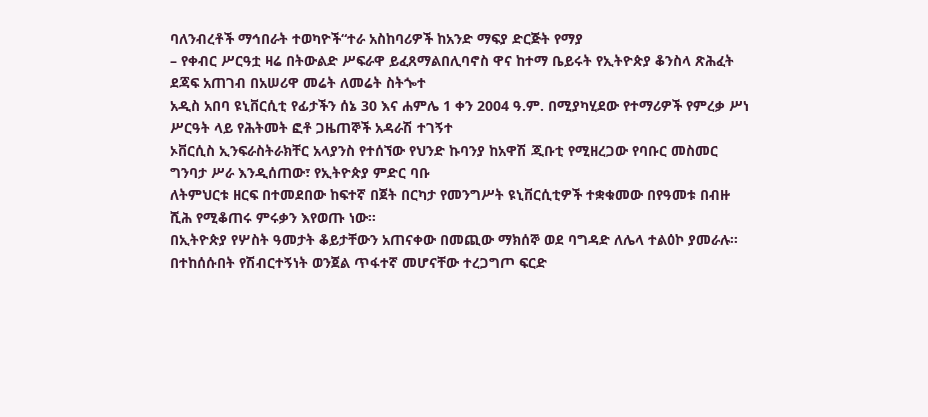ባለንብረቶች ማኅበራት ተወካዮች“ተራ አስከባሪዎች ከአንድ ማፍያ ድርጅት የማያ
– የቀብር ሥርዓቷ ዛሬ በትውልድ ሥፍራዋ ይፈጸማልበሊባኖስ ዋና ከተማ ቤይሩት የኢትዮጵያ ቆንስላ ጽሕፈት ደጃፍ አጠገብ በአሠሪዋ መሬት ለመሬት ስትጐተ
አዲስ አበባ ዩኒቨርሲቲ የፊታችን ሰኔ 30 እና ሐምሌ 1 ቀን 2004 ዓ.ም. በሚያካሂደው የተማሪዎች የምረቃ ሥነ ሥርዓት ላይ የሕትመት ፎቶ ጋዜጠኞች አዳራሽ ተገኝተ
ኦቨርሲስ ኢንፍራስትራክቸር አላያንስ የተሰኘው የህንድ ኩባንያ ከአዋሽ ጂቡቲ የሚዘረጋው የባቡር መስመር ግንባታ ሥራ እንዲሰጠው፣ የኢትዮጵያ ምድር ባቡ
ለትምህርቱ ዘርፍ በተመደበው ከፍተኛ በጀት በርካታ የመንግሥት ዩኒቨርሲቲዎች ተቋቁመው በየዓመቱ በብዙ ሺሕ የሚቆጠሩ ምሩቃን እየወጡ ነው፡፡
በኢትዮጵያ የሦስት ዓመታት ቆይታቸውን አጠናቀው በመጪው ማክሰኞ ወደ ባግዳድ ለሌላ ተልዕኮ ያመራሉ፡፡
በተከሰሱበት የሽብርተኝነት ወንጀል ጥፋተኛ መሆናቸው ተረጋግጦ ፍርድ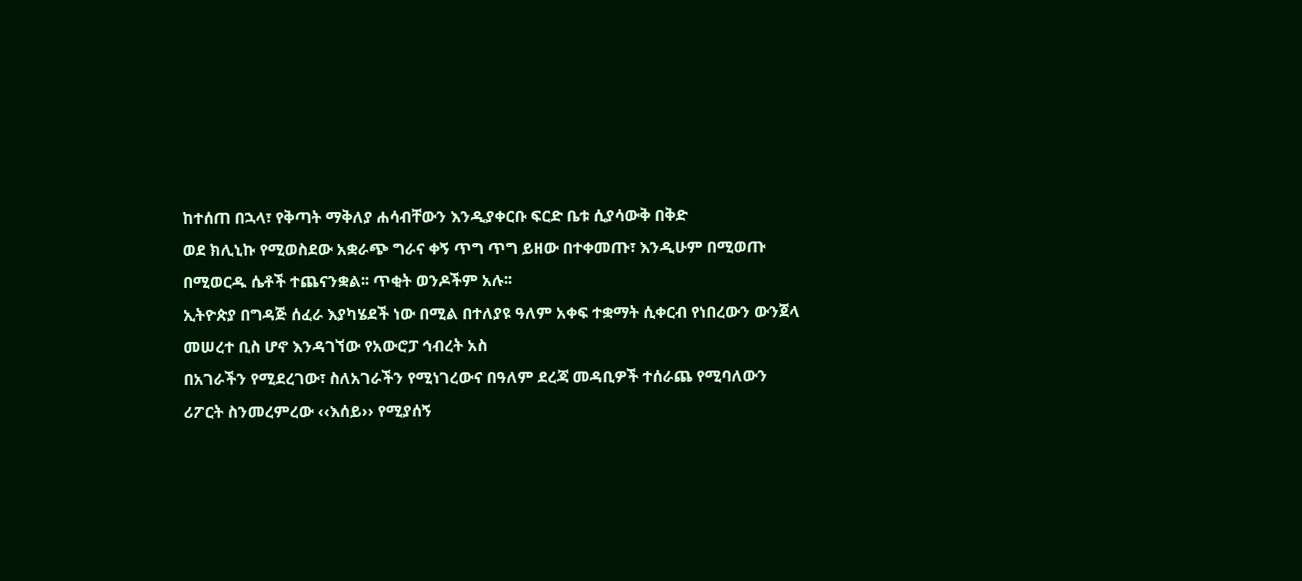ከተሰጠ በኋላ፣ የቅጣት ማቅለያ ሐሳብቸውን እንዲያቀርቡ ፍርድ ቤቱ ሲያሳውቅ በቅድ
ወደ ክሊኒኩ የሚወስደው አቋራጭ ግራና ቀኝ ጥግ ጥግ ይዘው በተቀመጡ፣ እንዲሁም በሚወጡ በሚወርዱ ሴቶች ተጨናንቋል፡፡ ጥቂት ወንዶችም አሉ፡፡
ኢትዮጵያ በግዳጅ ሰፈራ እያካሄደች ነው በሚል በተለያዩ ዓለም አቀፍ ተቋማት ሲቀርብ የነበረውን ውንጀላ መሠረተ ቢስ ሆኖ እንዳገኘው የአውሮፓ ኅብረት አስ
በአገራችን የሚደረገው፣ ስለአገራችን የሚነገረውና በዓለም ደረጃ መዳቢዎች ተሰራጨ የሚባለውን ሪፖርት ስንመረምረው ‹‹እሰይ›› የሚያሰኝ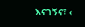እናገኝና፣ ‹